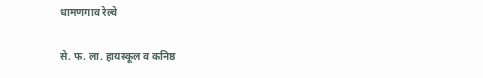धामणगाव रेल्वे

से. फ. ला. हायस्कूल व कनिष्ठ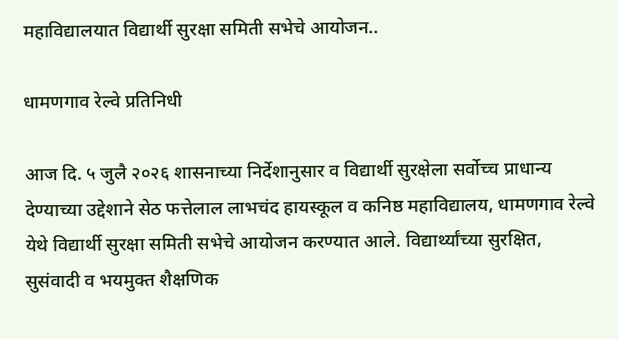महाविद्यालयात विद्यार्थी सुरक्षा समिती सभेचे आयोजन..

धामणगाव रेल्वे प्रतिनिधी

आज दि. ५ जुलै २०२६ शासनाच्या निर्देशानुसार व विद्यार्थी सुरक्षेला सर्वोच्च प्राधान्य देण्याच्या उद्देशाने सेठ फत्तेलाल लाभचंद हायस्कूल व कनिष्ठ महाविद्यालय, धामणगाव रेल्वे येथे विद्यार्थी सुरक्षा समिती सभेचे आयोजन करण्यात आले. विद्यार्थ्यांच्या सुरक्षित, सुसंवादी व भयमुक्त शैक्षणिक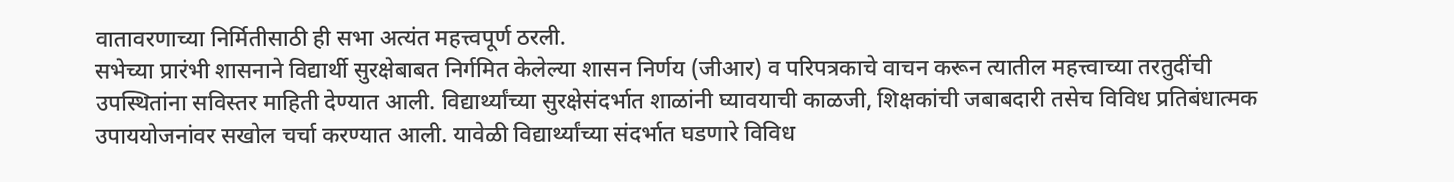वातावरणाच्या निर्मितीसाठी ही सभा अत्यंत महत्त्वपूर्ण ठरली.
सभेच्या प्रारंभी शासनाने विद्यार्थी सुरक्षेबाबत निर्गमित केलेल्या शासन निर्णय (जीआर) व परिपत्रकाचे वाचन करून त्यातील महत्त्वाच्या तरतुदींची उपस्थितांना सविस्तर माहिती देण्यात आली. विद्यार्थ्यांच्या सुरक्षेसंदर्भात शाळांनी घ्यावयाची काळजी, शिक्षकांची जबाबदारी तसेच विविध प्रतिबंधात्मक उपाययोजनांवर सखोल चर्चा करण्यात आली. यावेळी विद्यार्थ्यांच्या संदर्भात घडणारे विविध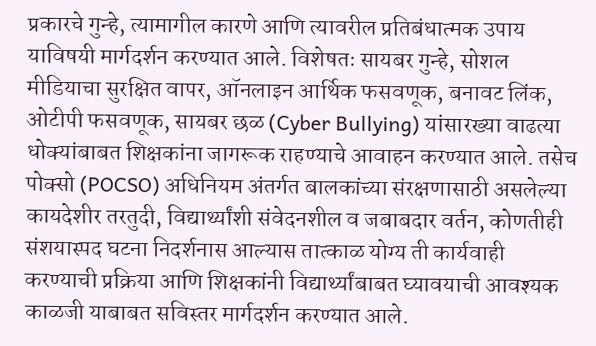प्रकारचे गुन्हे, त्यामागील कारणे आणि त्यावरील प्रतिबंधात्मक उपाय याविषयी मार्गदर्शन करण्यात आले. विशेषतः सायबर गुन्हे, सोशल मीडियाचा सुरक्षित वापर, ऑनलाइन आर्थिक फसवणूक, बनावट लिंक, ओटीपी फसवणूक, सायबर छळ (Cyber Bullying) यांसारख्या वाढत्या धोक्यांबाबत शिक्षकांना जागरूक राहण्याचे आवाहन करण्यात आले. तसेच पोक्सो (POCSO) अधिनियम अंतर्गत बालकांच्या संरक्षणासाठी असलेल्या कायदेशीर तरतुदी, विद्यार्थ्यांशी संवेदनशील व जबाबदार वर्तन, कोणतीही संशयास्पद घटना निदर्शनास आल्यास तात्काळ योग्य ती कार्यवाही करण्याची प्रक्रिया आणि शिक्षकांनी विद्यार्थ्यांबाबत घ्यावयाची आवश्यक काळजी याबाबत सविस्तर मार्गदर्शन करण्यात आले.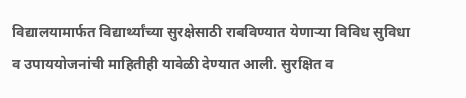विद्यालयामार्फत विद्यार्थ्यांच्या सुरक्षेसाठी राबविण्यात येणाऱ्या विविध सुविधा व उपाययोजनांची माहितीही यावेळी देण्यात आली. सुरक्षित व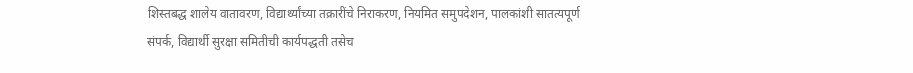शिस्तबद्ध शालेय वातावरण, विद्यार्थ्यांच्या तक्रारींचे निराकरण, नियमित समुपदेशन, पालकांशी सातत्यपूर्ण संपर्क, विद्यार्थी सुरक्षा समितीची कार्यपद्धती तसेच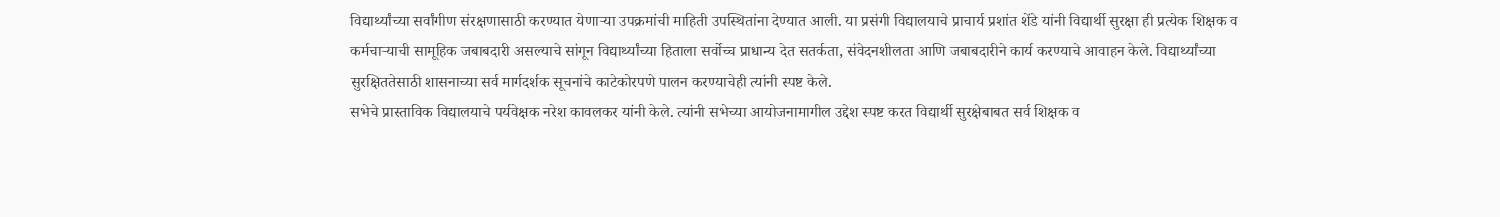विद्यार्थ्यांच्या सर्वांगीण संरक्षणासाठी करण्यात येणाऱ्या उपक्रमांची माहिती उपस्थितांना देण्यात आली. या प्रसंगी विद्यालयाचे प्राचार्य प्रशांत शेंडे यांनी विद्यार्थी सुरक्षा ही प्रत्येक शिक्षक व कर्मचाऱ्याची सामूहिक जबाबदारी असल्याचे सांगून विद्यार्थ्यांच्या हिताला सर्वोच्च प्राधान्य देत सतर्कता, संवेदनशीलता आणि जबाबदारीने कार्य करण्याचे आवाहन केले. विद्यार्थ्यांच्या सुरक्षिततेसाठी शासनाच्या सर्व मार्गदर्शक सूचनांचे काटेकोरपणे पालन करण्याचेही त्यांनी स्पष्ट केले.
सभेचे प्रास्ताविक विद्यालयाचे पर्यवेक्षक नरेश कावलकर यांनी केले. त्यांनी सभेच्या आयोजनामागील उद्देश स्पष्ट करत विद्यार्थी सुरक्षेबाबत सर्व शिक्षक व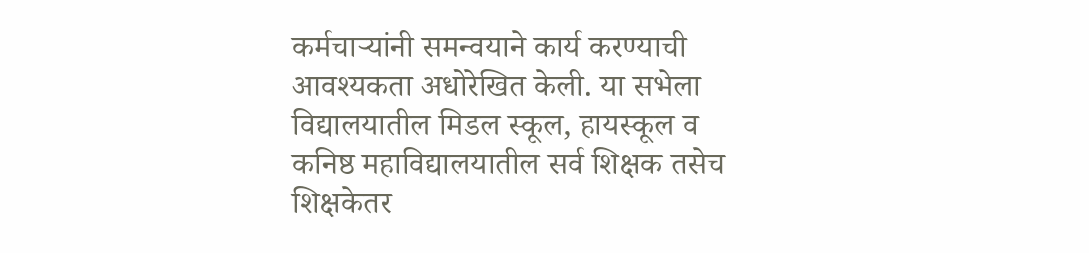कर्मचाऱ्यांनी समन्वयाने कार्य करण्याची आवश्यकता अधोरेखित केली. या सभेला विद्यालयातील मिडल स्कूल, हायस्कूल व कनिष्ठ महाविद्यालयातील सर्व शिक्षक तसेच शिक्षकेतर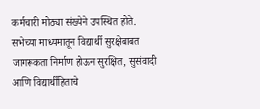कर्मचारी मोठ्या संख्येने उपस्थित होते. सभेच्या माध्यमातून विद्यार्थी सुरक्षेबाबत जागरूकता निर्माण होऊन सुरक्षित, सुसंवादी आणि विद्यार्थीहिताचे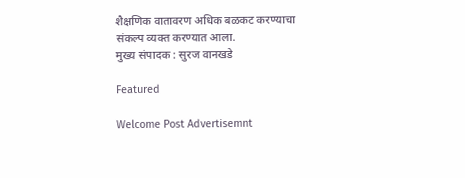शैक्षणिक वातावरण अधिक बळकट करण्याचा संकल्प व्यक्त करण्यात आला.
मुख्य संपादक : सुरज वानखडे

Featured

Welcome Post Advertisemnt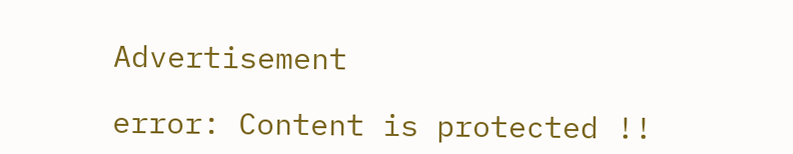Advertisement

error: Content is protected !!